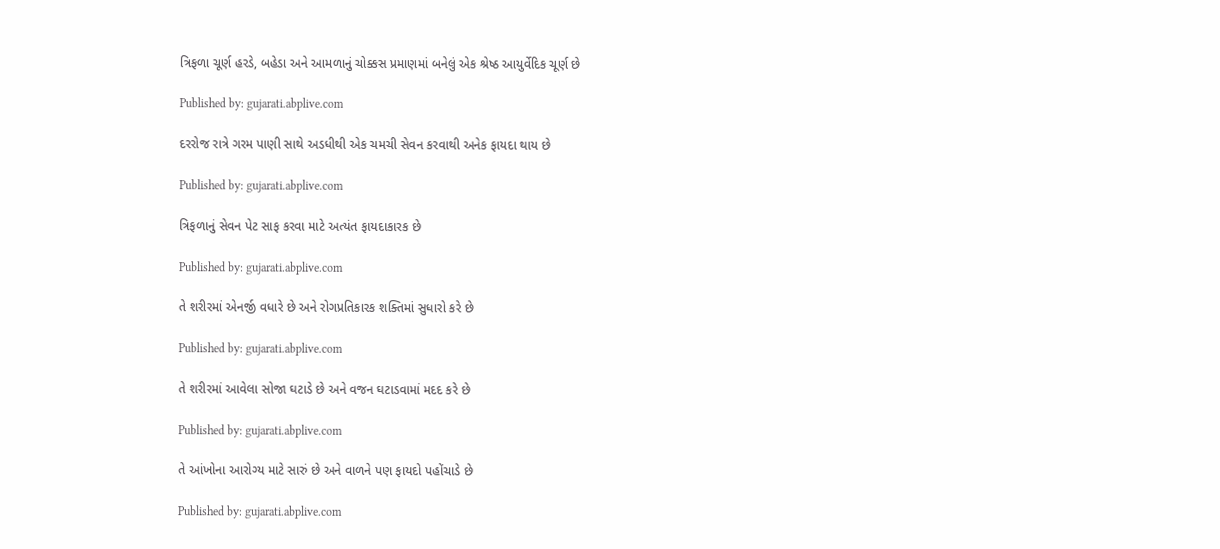ત્રિફળા ચૂર્ણ હરડે, બહેડા અને આમળાનું ચોક્કસ પ્રમાણમાં બનેલું એક શ્રેષ્ઠ આયુર્વેદિક ચૂર્ણ છે

Published by: gujarati.abplive.com

દરરોજ રાત્રે ગરમ પાણી સાથે અડધીથી એક ચમચી સેવન કરવાથી અનેક ફાયદા થાય છે

Published by: gujarati.abplive.com

ત્રિફળાનું સેવન પેટ સાફ કરવા માટે અત્યંત ફાયદાકારક છે

Published by: gujarati.abplive.com

તે શરીરમાં એનર્જી વધારે છે અને રોગપ્રતિકારક શક્તિમાં સુધારો કરે છે

Published by: gujarati.abplive.com

તે શરીરમાં આવેલા સોજા ઘટાડે છે અને વજન ઘટાડવામાં મદદ કરે છે

Published by: gujarati.abplive.com

તે આંખોના આરોગ્ય માટે સારું છે અને વાળને પણ ફાયદો પહોંચાડે છે

Published by: gujarati.abplive.com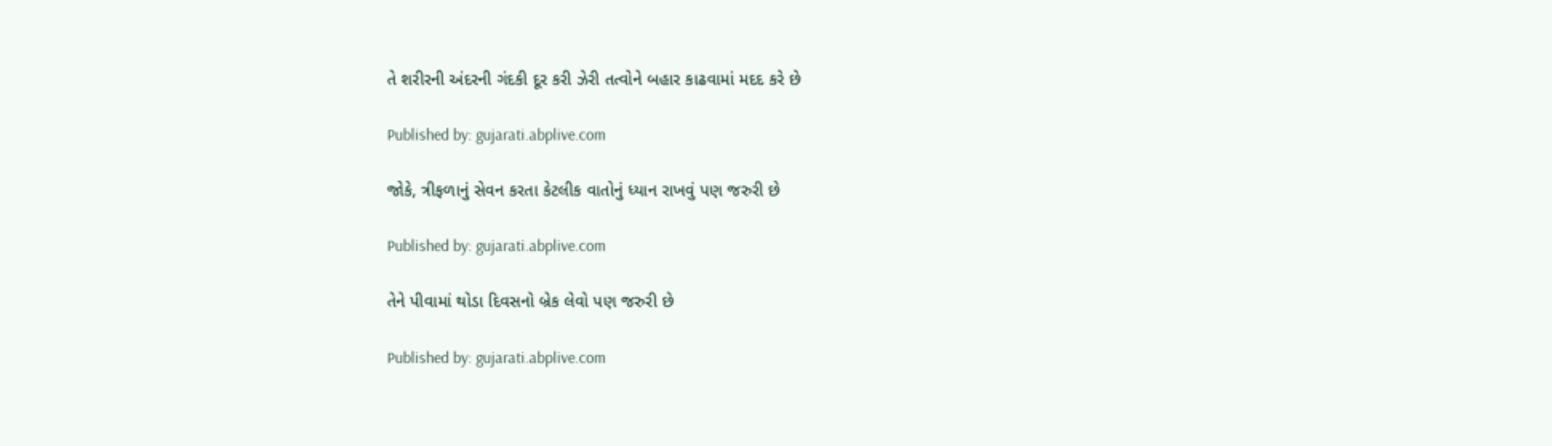તે શરીરની અંદરની ગંદકી દૂર કરી ઝેરી તત્વોને બહાર કાઢવામાં મદદ કરે છે

Published by: gujarati.abplive.com

જોકે, ત્રીફળાનું સેવન કરતા કેટલીક વાતોનું ધ્યાન રાખવું પણ જરુરી છે

Published by: gujarati.abplive.com

તેને પીવામાં થોડા દિવસનો બ્રેક લેવો પણ જરુરી છે

Published by: gujarati.abplive.com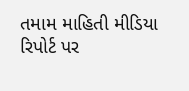તમામ માહિતી મીડિયા રિપોર્ટ પર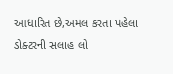આધારિત છે,અમલ કરતા પહેલા ડોક્ટરની સલાહ લો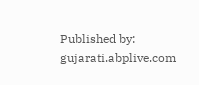Published by: gujarati.abplive.com